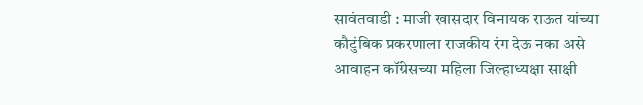सावंतवाडी : माजी खासदार विनायक राऊत यांच्या कौटुंबिक प्रकरणाला राजकीय रंग देऊ नका असे आवाहन कॉंग्रेसच्या महिला जिल्हाध्यक्षा साक्षी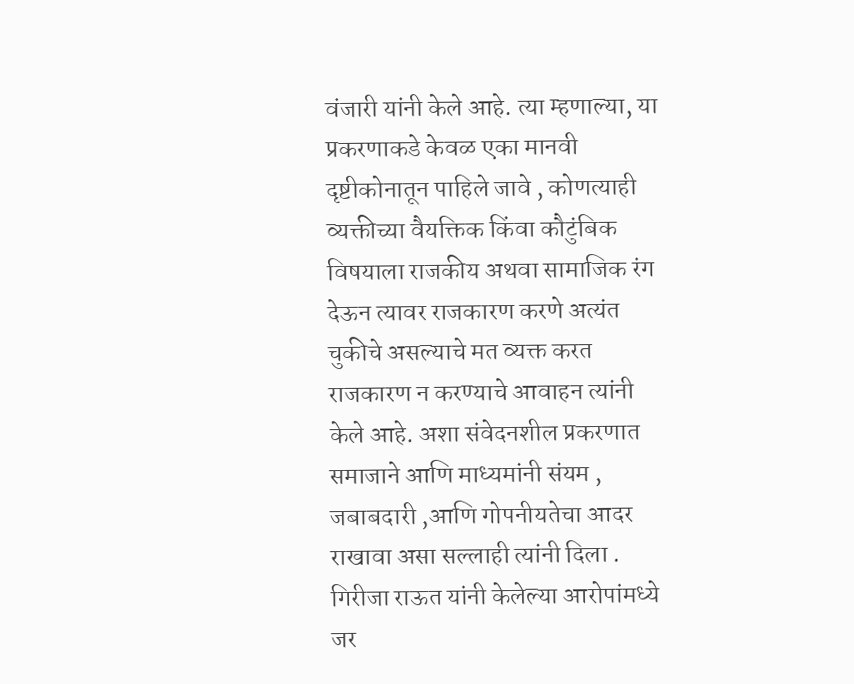वंजारी यांनी केले आहे. त्या म्हणाल्या, या प्रकरणाकडे केवळ एका मानवी दृष्टीकोनातून पाहिले जावे , कोणत्याही व्यक्तीच्या वैयक्तिक किंवा कौटुंबिक विषयाला राजकीय अथवा सामाजिक रंग देऊन त्यावर राजकारण करणे अत्यंत चुकीचे असल्याचे मत व्यक्त करत राजकारण न करण्याचे आवाहन त्यांनी केले आहे. अशा संवेदनशील प्रकरणात समाजाने आणि माध्यमांनी संयम , जबाबदारी ,आणि गोपनीयतेचा आदर राखावा असा सल्लाही त्यांनी दिला . गिरीजा राऊत यांनी केलेल्या आरोपांमध्ये जर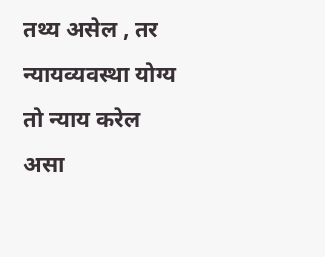तथ्य असेल , तर न्यायव्यवस्था योग्य तो न्याय करेल असा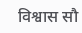विश्वास सौ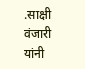.साक्षी वंजारी यांनी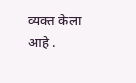व्यक्त केला आहे .